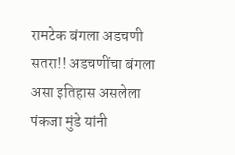रामटेक बंगला अडचणी सतरा!! अडचणींचा बंगला असा इतिहास असलेला पंकजा मुंडे यांनी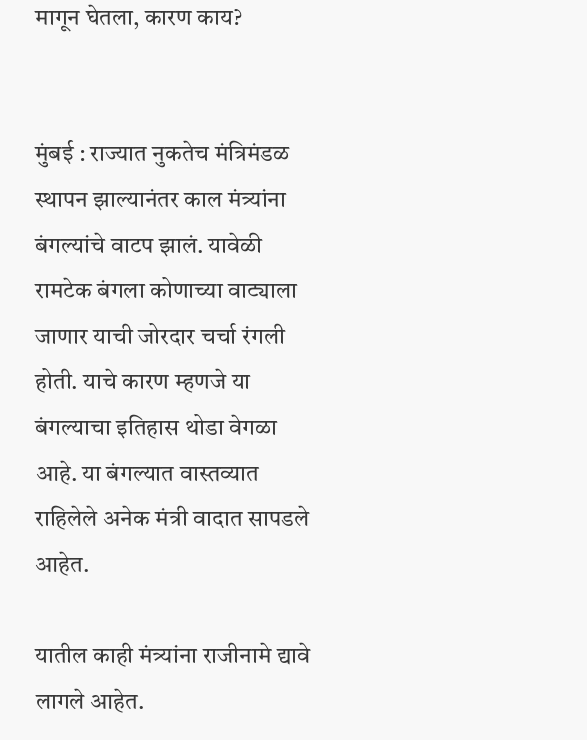मागून घेतला, कारण काय?


मुंबई : राज्यात नुकतेच मंत्रिमंडळ स्थापन झाल्यानंतर काल मंत्र्यांना बंगल्यांचे वाटप झालं. यावेळी रामटेक बंगला कोणाच्या वाट्याला जाणार याची जोरदार चर्चा रंगली होती. याचे कारण म्हणजे या बंगल्याचा इतिहास थोडा वेगळा आहे. या बंगल्यात वास्तव्यात राहिलेले अनेक मंत्री वादात सापडले आहेत.

यातील काही मंत्र्यांना राजीनामे द्यावे लागले आहेत.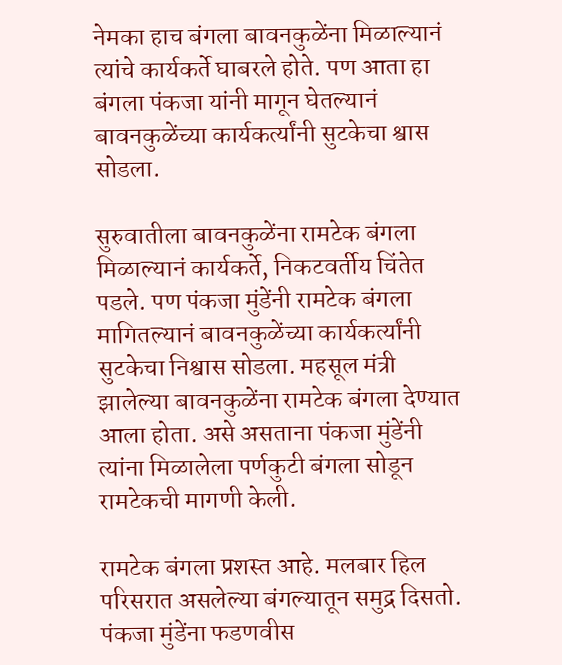नेमका हाच बंगला बावनकुळेंना मिळाल्यानं त्यांचे कार्यकर्ते घाबरले होते. पण आता हा बंगला पंकजा यांनी मागून घेतल्यानं बावनकुळेंच्या कार्यकर्त्यांनी सुटकेचा श्वास सोडला.

सुरुवातीला बावनकुळेंना रामटेक बंगला मिळाल्यानं कार्यकर्ते, निकटवर्तीय चिंतेत पडले. पण पंकजा मुंडेंनी रामटेक बंगला मागितल्यानं बावनकुळेंच्या कार्यकर्त्यांनी सुटकेचा निश्वास सोडला. महसूल मंत्री झालेल्या बावनकुळेंना रामटेक बंगला देण्यात आला होता. असे असताना पंकजा मुंडेंनी त्यांना मिळालेला पर्णकुटी बंगला सोडून रामटेकची मागणी केली.

रामटेक बंगला प्रशस्त आहे. मलबार हिल परिसरात असलेल्या बंगल्यातून समुद्र दिसतो. पंकजा मुंडेंना फडणवीस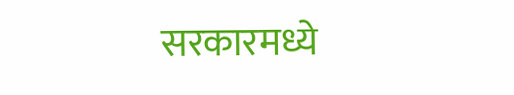सरकारमध्ये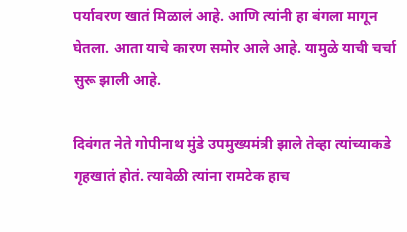पर्यावरण खातं मिळालं आहे. आणि त्यांनी हा बंगला मागून घेतला. आता याचे कारण समोर आले आहे. यामुळे याची चर्चा सुरू झाली आहे.

दिवंगत नेते गोपीनाथ मुंडे उपमुख्यमंत्री झाले तेव्हा त्यांच्याकडे गृहखातं होतं. त्यावेळी त्यांना रामटेक हाच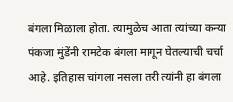बंगला मिळाला होता. त्यामुळेच आता त्यांच्या कन्या पंकजा मुंडेंनी रामटेक बंगला मागून घेतल्याची चर्चा आहे. इतिहास चांगला नसला तरी त्यांनी हा बंगला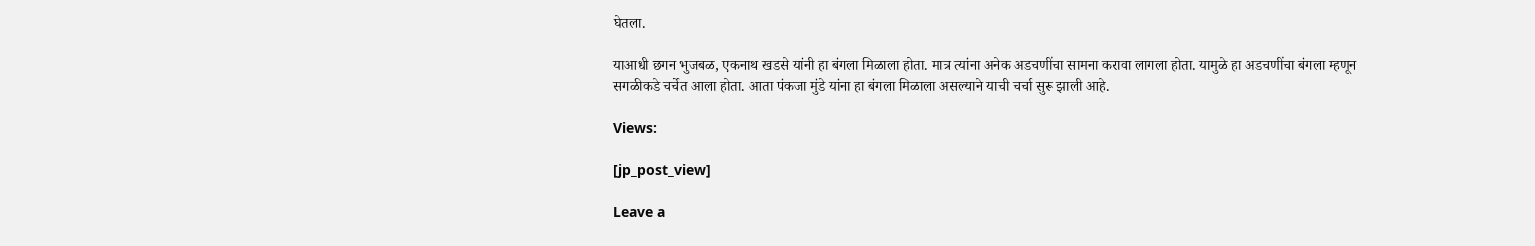घेतला.

याआधी छगन भुजबळ, एकनाथ खडसे यांनी हा बंगला मिळाला होता. मात्र त्यांना अनेक अडचणींचा सामना करावा लागला होता. यामुळे हा अडचणींचा बंगला म्हणून सगळीकडे चर्चेत आला होता. आता पंकजा मुंडे यांना हा बंगला मिळाला असल्याने याची चर्चा सुरू झाली आहे.

Views:

[jp_post_view]

Leave a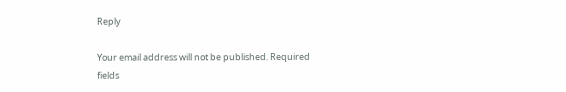Reply

Your email address will not be published. Required fields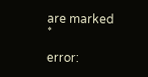are marked *

error: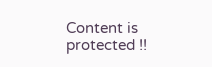Content is protected !!